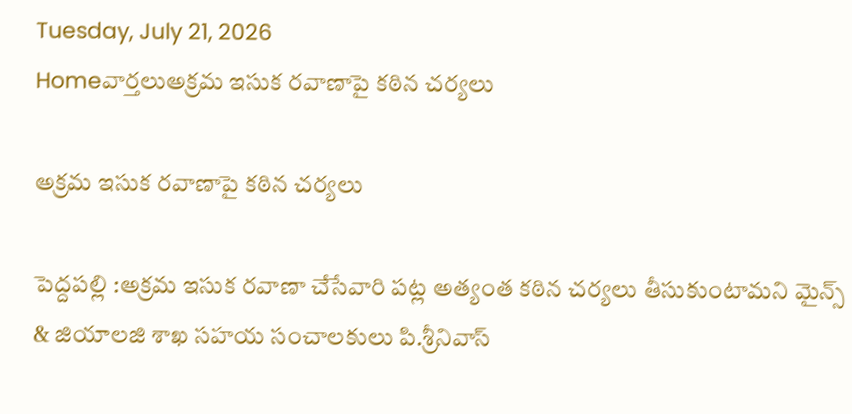Tuesday, July 21, 2026
Homeవార్తలుఅక్రమ ఇసుక రవాణాపై కఠిన చర్యలు

అక్రమ ఇసుక రవాణాపై కఠిన చర్యలు

పెద్దపల్లి :అక్రమ ఇసుక రవాణా చేసేవారి పట్ల అత్యంత కఠిన చర్యలు తీసుకుంటామని మైన్స్ & జియాలజి శాఖ సహయ సంచాలకులు పి.శ్రీనివాస్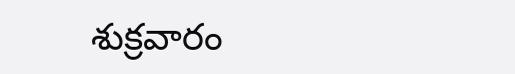శుక్రవారం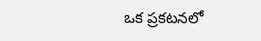ఒక ప్రకటనలో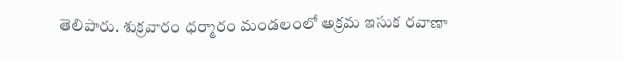తెలిపారు. శుక్రవారం ధర్మారం మండలంలో అక్రమ ఇసుక రవాణా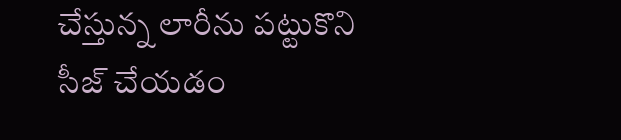చేస్తున్న లారీను పట్టుకొని సీజ్ చేయడం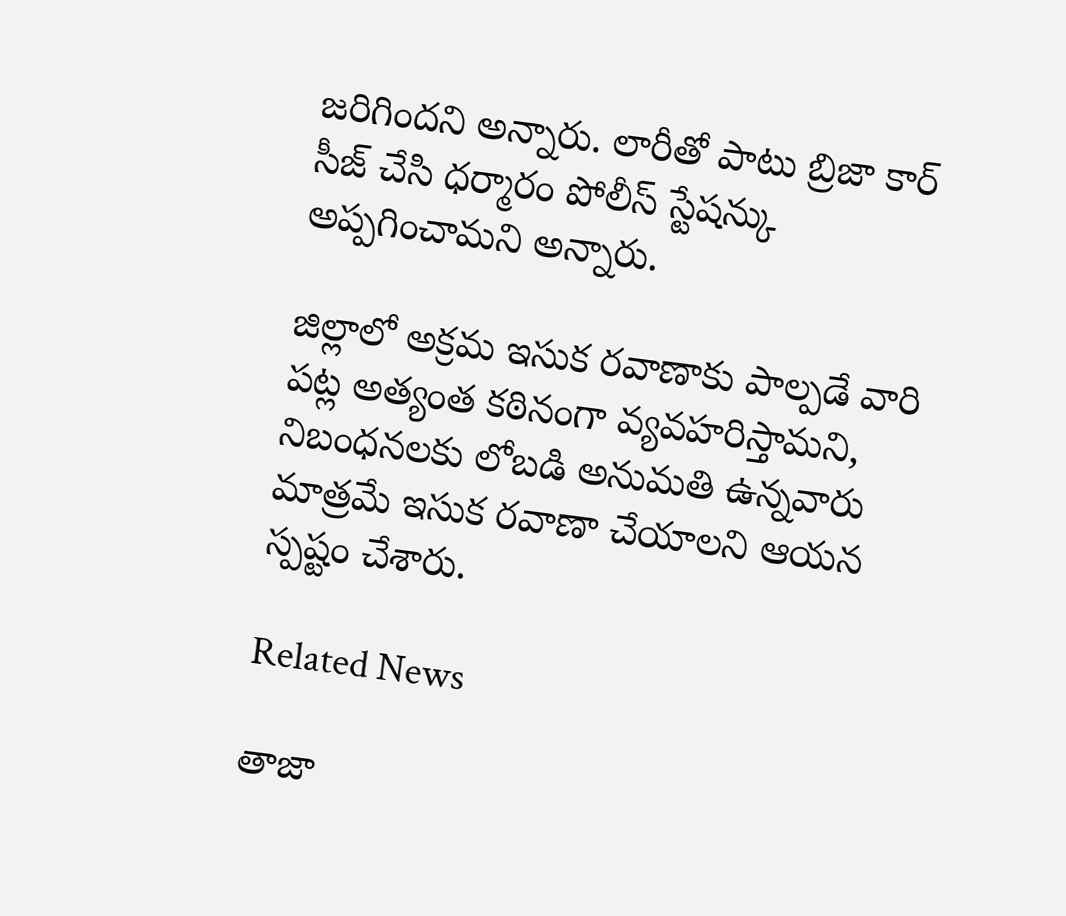జరిగిందని అన్నారు. లారీతో పాటు బ్రిజా కార్ సీజ్ చేసి ధర్మారం పోలీస్ స్టేషన్కు అప్పగించామని అన్నారు.

జిల్లాలో అక్రమ ఇసుక రవాణాకు పాల్పడే వారి పట్ల అత్యంత కఠినంగా వ్యవహరిస్తామని, నిబంధనలకు లోబడి అనుమతి ఉన్నవారు మాత్రమే ఇసుక రవాణా చేయాలని ఆయన స్పష్టం చేశారు.

Related News

తాజా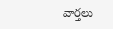వార్తలు